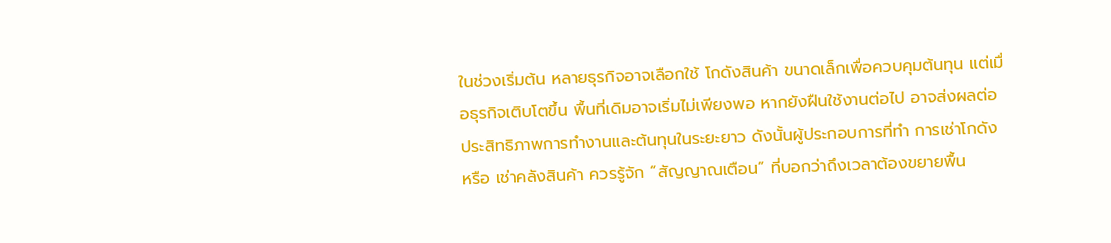ในช่วงเริ่มต้น หลายธุรกิจอาจเลือกใช้ โกดังสินค้า ขนาดเล็กเพื่อควบคุมต้นทุน แต่เมื่อธุรกิจเติบโตขึ้น พื้นที่เดิมอาจเริ่มไม่เพียงพอ หากยังฝืนใช้งานต่อไป อาจส่งผลต่อประสิทธิภาพการทำงานและต้นทุนในระยะยาว ดังนั้นผู้ประกอบการที่ทำ การเช่าโกดัง หรือ เช่าคลังสินค้า ควรรู้จัก “สัญญาณเตือน” ที่บอกว่าถึงเวลาต้องขยายพื้น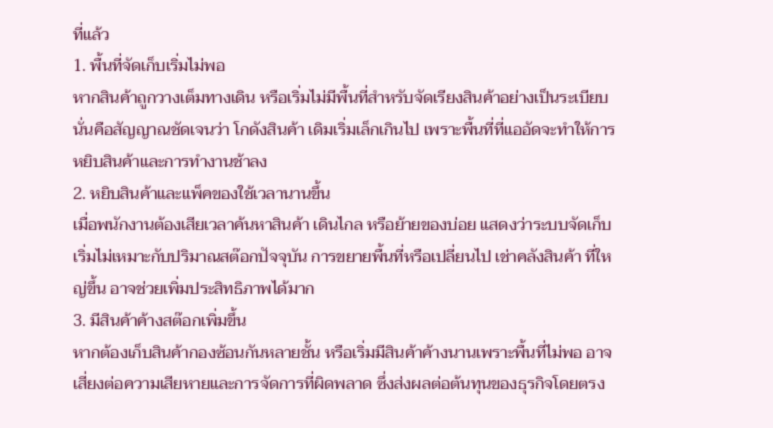ที่แล้ว
1. พื้นที่จัดเก็บเริ่มไม่พอ
หากสินค้าถูกวางเต็มทางเดิน หรือเริ่มไม่มีพื้นที่สำหรับจัดเรียงสินค้าอย่างเป็นระเบียบ นั่นคือสัญญาณชัดเจนว่า โกดังสินค้า เดิมเริ่มเล็กเกินไป เพราะพื้นที่ที่แออัดจะทำให้การหยิบสินค้าและการทำงานช้าลง
2. หยิบสินค้าและแพ็คของใช้เวลานานขึ้น
เมื่อพนักงานต้องเสียเวลาค้นหาสินค้า เดินไกล หรือย้ายของบ่อย แสดงว่าระบบจัดเก็บเริ่มไม่เหมาะกับปริมาณสต๊อกปัจจุบัน การขยายพื้นที่หรือเปลี่ยนไป เช่าคลังสินค้า ที่ใหญ่ขึ้น อาจช่วยเพิ่มประสิทธิภาพได้มาก
3. มีสินค้าค้างสต๊อกเพิ่มขึ้น
หากต้องเก็บสินค้ากองซ้อนกันหลายชั้น หรือเริ่มมีสินค้าค้างนานเพราะพื้นที่ไม่พอ อาจเสี่ยงต่อความเสียหายและการจัดการที่ผิดพลาด ซึ่งส่งผลต่อต้นทุนของธุรกิจโดยตรง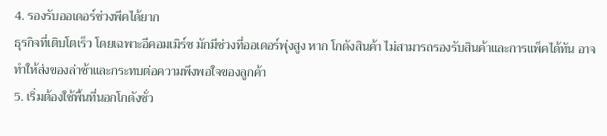4. รองรับออเดอร์ช่วงพีคได้ยาก
ธุรกิจที่เติบโตเร็ว โดยเฉพาะอีคอมเมิร์ซ มักมีช่วงที่ออเดอร์พุ่งสูง หาก โกดังสินค้า ไม่สามารถรองรับสินค้าและการแพ็คได้ทัน อาจทำให้ส่งของล่าช้าและกระทบต่อความพึงพอใจของลูกค้า
5. เริ่มต้องใช้พื้นที่นอกโกดังชั่ว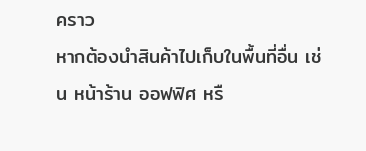คราว
หากต้องนำสินค้าไปเก็บในพื้นที่อื่น เช่น หน้าร้าน ออฟฟิศ หรื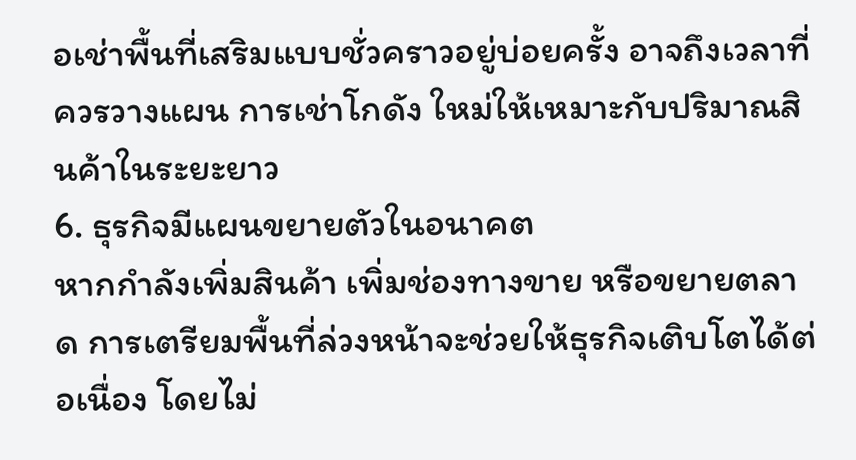อเช่าพื้นที่เสริมแบบชั่วคราวอยู่บ่อยครั้ง อาจถึงเวลาที่ควรวางแผน การเช่าโกดัง ใหม่ให้เหมาะกับปริมาณสินค้าในระยะยาว
6. ธุรกิจมีแผนขยายตัวในอนาคต
หากกำลังเพิ่มสินค้า เพิ่มช่องทางขาย หรือขยายตลาด การเตรียมพื้นที่ล่วงหน้าจะช่วยให้ธุรกิจเติบโตได้ต่อเนื่อง โดยไม่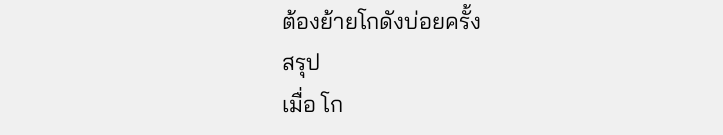ต้องย้ายโกดังบ่อยครั้ง
สรุป
เมื่อ โก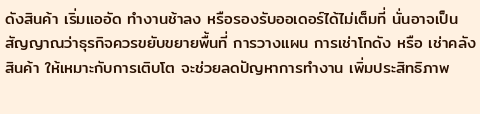ดังสินค้า เริ่มแออัด ทำงานช้าลง หรือรองรับออเดอร์ได้ไม่เต็มที่ นั่นอาจเป็นสัญญาณว่าธุรกิจควรขยับขยายพื้นที่ การวางแผน การเช่าโกดัง หรือ เช่าคลังสินค้า ให้เหมาะกับการเติบโต จะช่วยลดปัญหาการทำงาน เพิ่มประสิทธิภาพ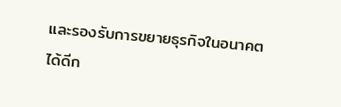และรองรับการขยายธุรกิจในอนาคตได้ดีก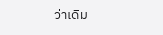ว่าเดิม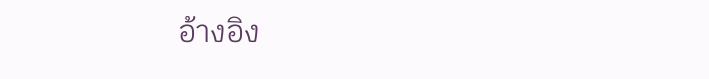อ้างอิง